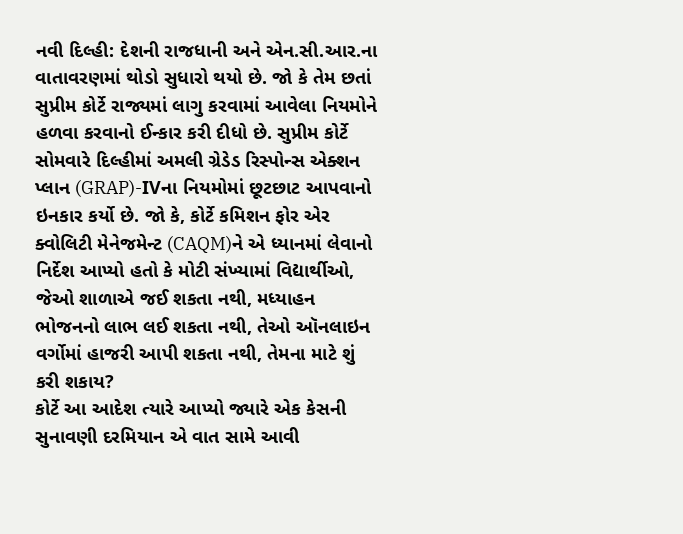નવી દિલ્હી: દેશની રાજધાની અને એન.સી.આર.ના વાતાવરણમાં થોડો સુધારો થયો છે. જો કે તેમ છતાં સુપ્રીમ કોર્ટે રાજ્યમાં લાગુ કરવામાં આવેલા નિયમોને હળવા કરવાનો ઈન્કાર કરી દીધો છે. સુપ્રીમ કોર્ટે સોમવારે દિલ્હીમાં અમલી ગ્રેડેડ રિસ્પોન્સ એક્શન પ્લાન (GRAP)-IVના નિયમોમાં છૂટછાટ આપવાનો ઇનકાર કર્યો છે. જો કે, કોર્ટે કમિશન ફોર એર ક્વોલિટી મેનેજમેન્ટ (CAQM)ને એ ધ્યાનમાં લેવાનો નિર્દેશ આપ્યો હતો કે મોટી સંખ્યામાં વિદ્યાર્થીઓ, જેઓ શાળાએ જઈ શકતા નથી, મધ્યાહન ભોજનનો લાભ લઈ શકતા નથી, તેઓ ઑનલાઇન વર્ગોમાં હાજરી આપી શકતા નથી, તેમના માટે શું કરી શકાય?
કોર્ટે આ આદેશ ત્યારે આપ્યો જ્યારે એક કેસની સુનાવણી દરમિયાન એ વાત સામે આવી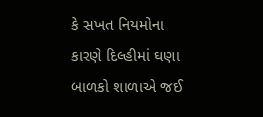કે સખત નિયમોના કારણે દિલ્હીમાં ઘણા બાળકો શાળાએ જઈ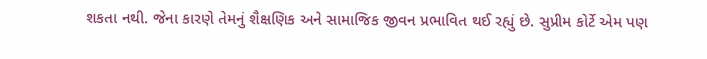શકતા નથી. જેના કારણે તેમનું શૈક્ષણિક અને સામાજિક જીવન પ્રભાવિત થઈ રહ્યું છે. સુપ્રીમ કોર્ટે એમ પણ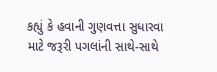કહ્યું કે હવાની ગુણવત્તા સુધારવા માટે જરૂરી પગલાંની સાથે-સાથે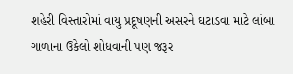શહેરી વિસ્તારોમાં વાયુ પ્રદૂષણની અસરને ઘટાડવા માટે લાંબા ગાળાના ઉકેલો શોધવાની પણ જરૂર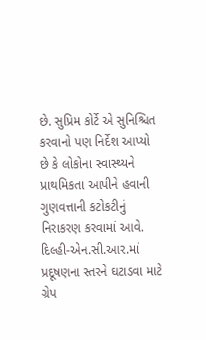છે. સુપ્રિમ કોર્ટે એ સુનિશ્ચિત કરવાનો પણ નિર્દેશ આપ્યો છે કે લોકોના સ્વાસ્થ્યને પ્રાથમિકતા આપીને હવાની ગુણવત્તાની કટોકટીનું નિરાકરણ કરવામાં આવે.
દિલ્હી-એન.સી.આર.માં પ્રદૂષણના સ્તરને ઘટાડવા માટે ગ્રેપ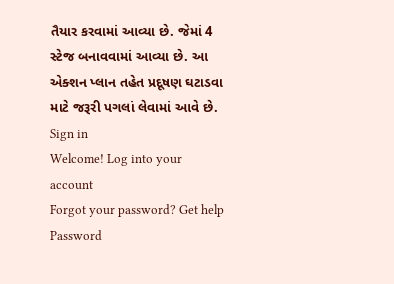તૈયાર કરવામાં આવ્યા છે. જેમાં 4 સ્ટેજ બનાવવામાં આવ્યા છે. આ એક્શન પ્લાન તહેત પ્રદૂષણ ઘટાડવા માટે જરૂરી પગલાં લેવામાં આવે છે.
Sign in
Welcome! Log into your account
Forgot your password? Get help
Password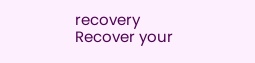recovery
Recover your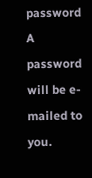password
A password will be e-mailed to you.